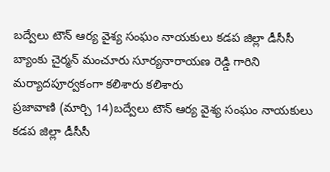బద్వేలు టౌన్ ఆర్య వైశ్య సంఘం నాయకులు కడప జిల్లా డీసీసీ బ్యాంకు చైర్మన్ మంచూరు సూర్యనారాయణ రెడ్డి గారిని మర్యాదపూర్వకంగా కలిశారు కలిశారు
ప్రజావాణి (మార్చి 14)బద్వేలు టౌన్ ఆర్య వైశ్య సంఘం నాయకులు కడప జిల్లా డీసీసీ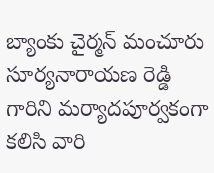బ్యాంకు చైర్మన్ మంచూరు సూర్యనారాయణ రెడ్డి గారిని మర్యాదపూర్వకంగా కలిసి వారి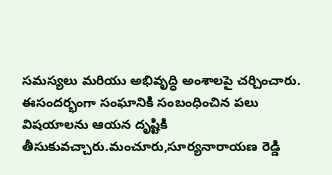సమస్యలు మరియు అభివృద్ధి అంశాలపై చర్చించారు. ఈసందర్భంగా సంఘానికి సంబంధించిన పలు విషయాలను ఆయన దృష్టికి తీసుకువచ్చారు.మంచూరు,సూర్యనారాయణ రెడ్డి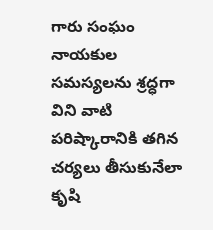గారు సంఘం నాయకుల సమస్యలను శ్రద్ధగా విని వాటి పరిష్కారానికి తగిన చర్యలు తీసుకునేలా కృషి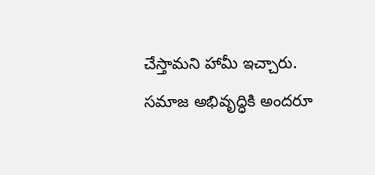చేస్తామని హామీ ఇచ్చారు. సమాజ అభివృద్ధికి అందరూ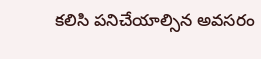కలిసి పనిచేయాల్సిన అవసరం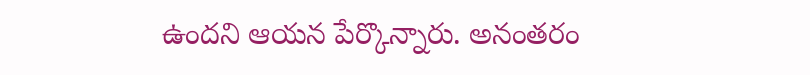ఉందని ఆయన పేర్కొన్నారు. అనంతరం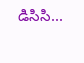డిసిసి...